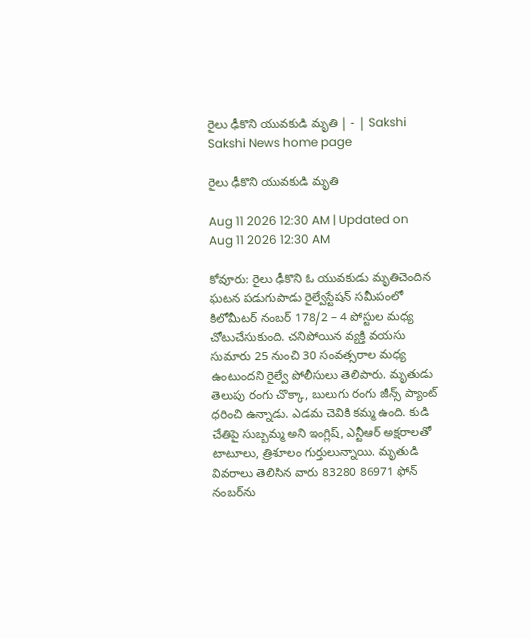రైలు ఢీకొని యువకుడి మృతి | - | Sakshi
Sakshi News home page

రైలు ఢీకొని యువకుడి మృతి

Aug 11 2026 12:30 AM | Updated on Aug 11 2026 12:30 AM

కోవూరు: రైలు ఢీకొని ఓ యువకుడు మృతిచెందిన ఘటన పడుగుపాడు రైల్వేస్టేషన్‌ సమీపంలో కిలోమీటర్‌ నంబర్‌ 178/2 – 4 పోస్టుల మధ్య చోటుచేసుకుంది. చనిపోయిన వ్యక్తి వయసు సుమారు 25 నుంచి 30 సంవత్సరాల మధ్య ఉంటుందని రైల్వే పోలీసులు తెలిపారు. మృతుడు తెలుపు రంగు చొక్కా, బులుగు రంగు జీన్స్‌ ప్యాంట్‌ ధరించి ఉన్నాడు. ఎడమ చెవికి కమ్మ ఉంది. కుడి చేతిపై సుబ్బమ్మ అని ఇంగ్లిష్‌, ఎన్టీఆర్‌ అక్షరాలతో టాటూలు, త్రిశూలం గుర్తులున్నాయి. మృతుడి వివరాలు తెలిసిన వారు 83280 86971 ఫోన్‌ నంబర్‌ను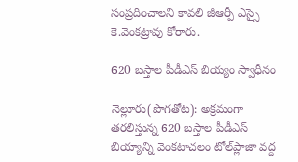సంప్రదించాలని కావలి జీఆర్పీ ఎస్సై కె.వెంకట్రావు కోరారు.

620 బస్తాల పీడీఎస్‌ బియ్యం స్వాధీనం

నెల్లూరు(పొగతోట): అక్రమంగా తరలిస్తున్న 620 బస్తాల పీడీఎస్‌ బియ్యాన్ని వెంకటాచలం టోల్‌ప్లాజా వద్ద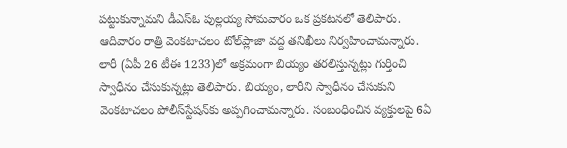పట్టుకున్నామని డీఎస్‌ఓ పుల్లయ్య సోమవారం ఒక ప్రకటనలో తెలిపారు. ఆదివారం రాత్రి వెంకటాచలం టోల్‌ప్లాజా వద్ద తనిఖీలు నిర్వహించామన్నారు. లారీ (ఏపీ 26 టీఈ 1233)లో అక్రమంగా బియ్యం తరలిస్తున్నట్లు గుర్తించి స్వాధీనం చేసుకున్నట్లు తెలిపారు. బియ్యం, లారీని స్వాధీనం చేసుకుని వెంకటాచలం పోలీస్‌స్టేషన్‌కు అప్పగించామన్నారు. సంబంధించిన వ్యక్తులపై 6ఏ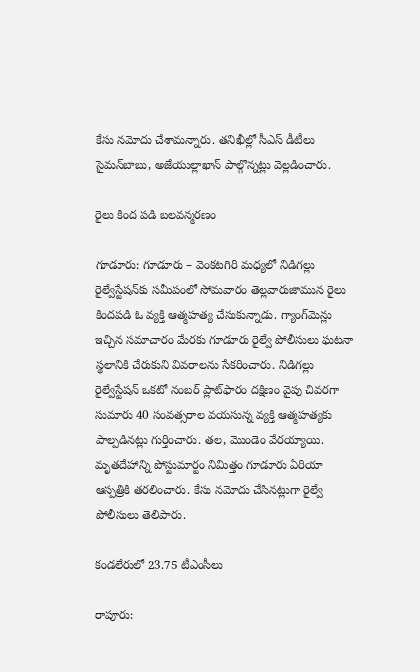కేసు నమోదు చేశామన్నారు. తనిఖీల్లో సీఎస్‌ డీటీలు సైమన్‌బాబు, అజేయుల్లాఖాన్‌ పాల్గొన్నట్లు వెల్లడించారు.

రైలు కింద పడి బలవన్మరణం

గూడూరు: గూడూరు – వెంకటగిరి మధ్యలో నిడిగల్లు రైల్వేస్టేషన్‌కు సమీపంలో సోమవారం తెల్లవారుజామున రైలు కిందపడి ఓ వ్యక్తి ఆత్మహత్య చేసుకున్నాడు. గ్యాంగ్‌మెన్లు ఇచ్చిన సమాచారం మేరకు గూడూరు రైల్వే పోలీసులు ఘటనా స్థలానికి చేరుకుని వివరాలను సేకరించారు. నిడిగల్లు రైల్వేస్టేషన్‌ ఒకటో నంబర్‌ ప్లాట్‌ఫారం దక్షిణం వైపు చివరగా సుమారు 40 సంవత్సరాల వయసున్న వ్యక్తి ఆత్మహత్యకు పాల్పడినట్లు గుర్తించారు. తల, మొండెం వేరయ్యాయి. మృతదేహాన్ని పోస్టుమార్టం నిమిత్తం గూడూరు ఏరియా ఆస్పత్రికి తరలించారు. కేసు నమోదు చేసినట్లుగా రైల్వే పోలీసులు తెలిపారు.

కండలేరులో 23.75 టీఎంసీలు

రాపూరు: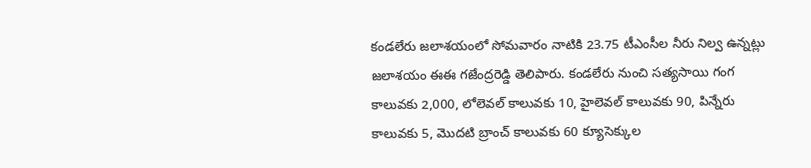కండలేరు జలాశయంలో సోమవారం నాటికి 23.75 టీఎంసీల నీరు నిల్వ ఉన్నట్లు జలాశయం ఈఈ గజేంద్రరెడ్డి తెలిపారు. కండలేరు నుంచి సత్యసాయి గంగ కాలువకు 2,000, లోలెవల్‌ కాలువకు 10, హైలెవల్‌ కాలువకు 90, పిన్నేరు కాలువకు 5, మొదటి బ్రాంచ్‌ కాలువకు 60 క్యూసెక్కుల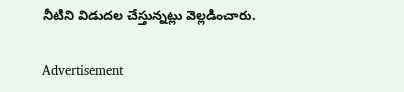నీటిని విడుదల చేస్తున్నట్లు వెల్లడించారు.

Advertisement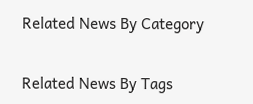Related News By Category

Related News By Tags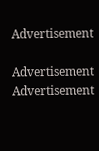Advertisement

Advertisement
Advertisement